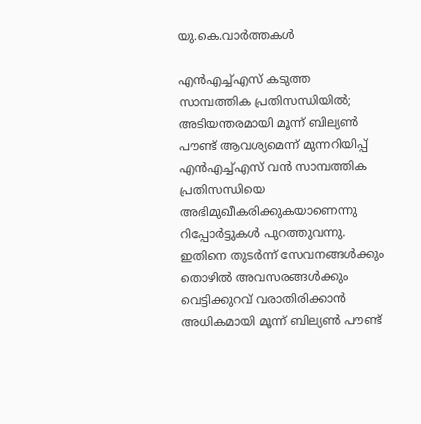യു.കെ.വാര്‍ത്തകള്‍

എന്‍എച്ച്എസ് കടുത്ത സാമ്പത്തിക പ്രതിസന്ധിയില്‍; അടിയന്തരമായി മൂന്ന് ബില്യണ്‍ പൗണ്ട് ആവശ്യമെന്ന് മുന്നറിയിപ്പ്
എന്‍എച്ച്എസ് വന്‍ സാമ്പത്തിക പ്രതിസന്ധിയെ അഭിമുഖീകരിക്കുകയാണെന്നു റിപ്പോര്‍ട്ടുകള്‍ പുറത്തുവന്നു. ഇതിനെ തുടര്‍ന്ന് സേവനങ്ങള്‍ക്കും തൊഴില്‍ അവസരങ്ങള്‍ക്കും വെട്ടിക്കുറവ് വരാതിരിക്കാന്‍ അധികമായി മൂന്ന് ബില്യണ്‍ പൗണ്ട്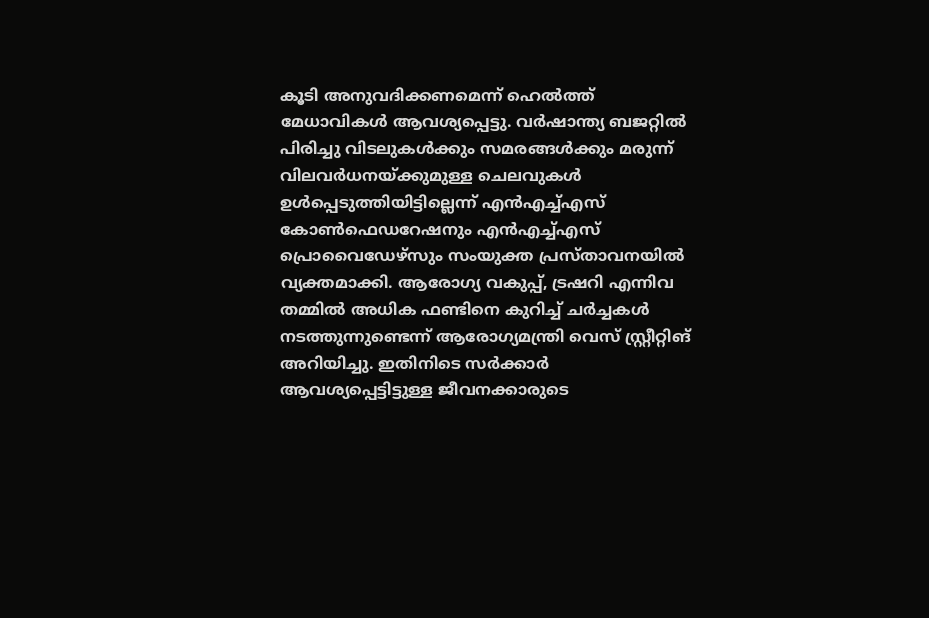കൂടി അനുവദിക്കണമെന്ന് ഹെല്‍ത്ത് മേധാവികള്‍ ആവശ്യപ്പെട്ടു. വര്‍ഷാന്ത്യ ബജറ്റില്‍ പിരിച്ചു വിടലുകള്‍ക്കും സമരങ്ങള്‍ക്കും മരുന്ന് വിലവര്‍ധനയ്ക്കുമുള്ള ചെലവുകള്‍ ഉള്‍പ്പെടുത്തിയിട്ടില്ലെന്ന് എന്‍എച്ച്എസ് കോണ്‍ഫെഡറേഷനും എന്‍എച്ച്എസ് പ്രൊവൈഡേഴ്സും സംയുക്ത പ്രസ്താവനയില്‍ വ്യക്തമാക്കി. ആരോഗ്യ വകുപ്പ്, ട്രഷറി എന്നിവ തമ്മില്‍ അധിക ഫണ്ടിനെ കുറിച്ച് ചര്‍ച്ചകള്‍ നടത്തുന്നുണ്ടെന്ന് ആരോഗ്യമന്ത്രി വെസ് സ്റ്റ്രീറ്റിങ് അറിയിച്ചു. ഇതിനിടെ സര്‍ക്കാര്‍ ആവശ്യപ്പെട്ടിട്ടുള്ള ജീവനക്കാരുടെ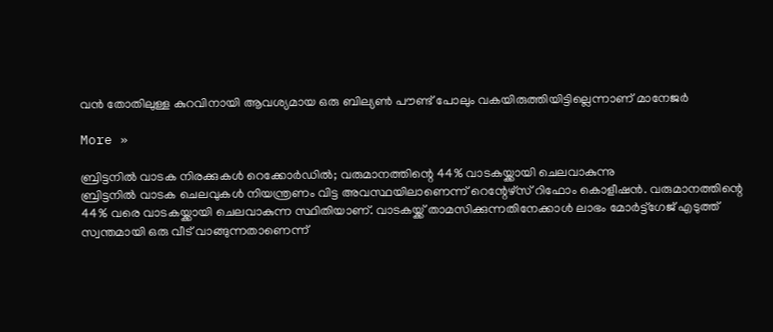വന്‍ തോതിലുള്ള കുറവിനായി ആവശ്യമായ ഒരു ബില്യണ്‍ പൗണ്ട് പോലും വകയിരുത്തിയിട്ടില്ലെന്നാണ് മാനേജര്‍

More »

ബ്രിട്ടനില്‍ വാടക നിരക്കുകള്‍ റെക്കോര്‍ഡില്‍; വരുമാനത്തിന്റെ 44% വാടകയ്ക്കായി ചെലവാകുന്നു
ബ്രിട്ടനില്‍ വാടക ചെലവുകള്‍ നിയന്ത്രണം വിട്ട അവസ്ഥയിലാണെന്ന് റെന്റേഴ്‌സ് റിഫോം കൊളീഷന്‍. വരുമാനത്തിന്റെ 44% വരെ വാടകയ്ക്കായി ചെലവാകുന്ന സ്ഥിതിയാണ്. വാടകയ്ക്ക് താമസിക്കുന്നതിനേക്കാള്‍ ലാഭം മോര്‍ട്ട്‌ഗേജ് എടുത്ത് സ്വന്തമായി ഒരു വീട് വാങ്ങുന്നതാണെന്ന്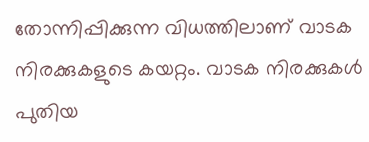തോന്നിപ്പിക്കുന്ന വിധത്തിലാണ് വാടക നിരക്കുകളുടെ കയറ്റം. വാടക നിരക്കുകള്‍ പുതിയ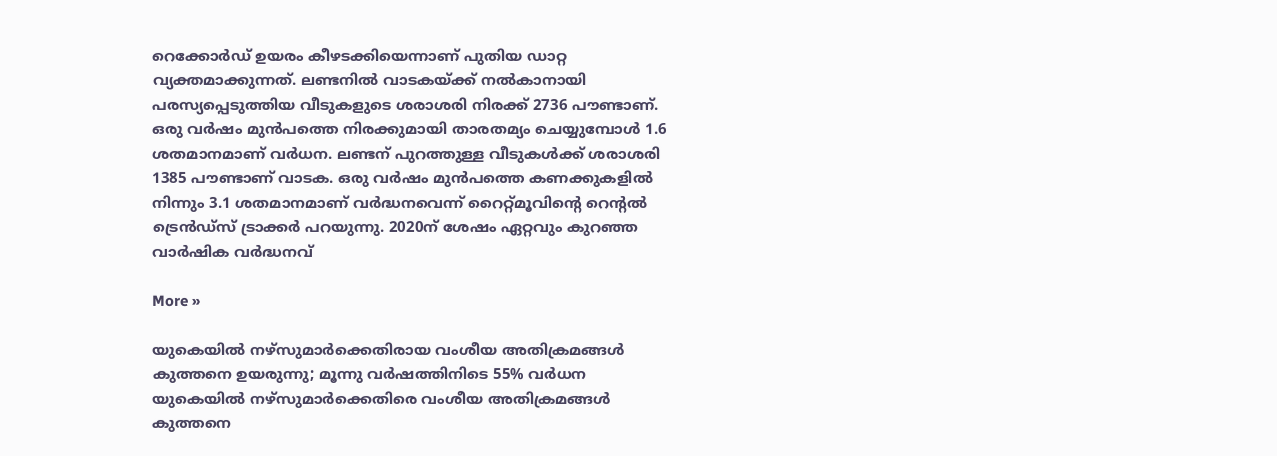റെക്കോര്‍ഡ് ഉയരം കീഴടക്കിയെന്നാണ് പുതിയ ഡാറ്റ വ്യക്തമാക്കുന്നത്. ലണ്ടനില്‍ വാടകയ്ക്ക് നല്‍കാനായി പരസ്യപ്പെടുത്തിയ വീടുകളുടെ ശരാശരി നിരക്ക് 2736 പൗണ്ടാണ്. ഒരു വര്‍ഷം മുന്‍പത്തെ നിരക്കുമായി താരതമ്യം ചെയ്യുമ്പോള്‍ 1.6 ശതമാനമാണ് വര്‍ധന. ലണ്ടന് പുറത്തുള്ള വീടുകള്‍ക്ക് ശരാശരി 1385 പൗണ്ടാണ് വാടക. ഒരു വര്‍ഷം മുന്‍പത്തെ കണക്കുകളില്‍ നിന്നും 3.1 ശതമാനമാണ് വര്‍ദ്ധനവെന്ന് റൈറ്റ്മൂവിന്റെ റെന്റല്‍ ട്രെന്‍ഡ്‌സ് ട്രാക്കര്‍ പറയുന്നു. 2020ന് ശേഷം ഏറ്റവും കുറഞ്ഞ വാര്‍ഷിക വര്‍ദ്ധനവ്

More »

യുകെയില്‍ നഴ്‌സുമാര്‍ക്കെതിരായ വംശീയ അതിക്രമങ്ങള്‍ കുത്തനെ ഉയരുന്നു; മൂന്നു വര്‍ഷത്തിനിടെ 55% വര്‍ധന
യുകെയില്‍ നഴ്‌സുമാര്‍ക്കെതിരെ വംശീയ അതിക്രമങ്ങള്‍ കുത്തനെ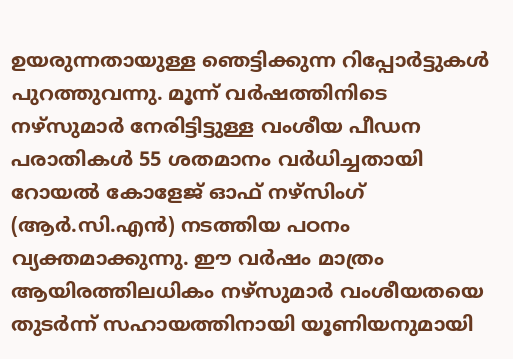ഉയരുന്നതായുള്ള ഞെട്ടിക്കുന്ന റിപ്പോര്‍ട്ടുകള്‍ പുറത്തുവന്നു. മൂന്ന് വര്‍ഷത്തിനിടെ നഴ്‌സുമാര്‍ നേരിട്ടിട്ടുള്ള വംശീയ പീഡന പരാതികള്‍ 55 ശതമാനം വര്‍ധിച്ചതായി റോയല്‍ കോളേജ് ഓഫ് നഴ്‌സിംഗ് (ആര്‍.സി.എന്‍) നടത്തിയ പഠനം വ്യക്തമാക്കുന്നു. ഈ വര്‍ഷം മാത്രം ആയിരത്തിലധികം നഴ്‌സുമാര്‍ വംശീയതയെ തുടര്‍ന്ന് സഹായത്തിനായി യൂണിയനുമായി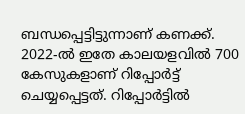ബന്ധപ്പെട്ടിട്ടുന്നാണ് കണക്ക്. 2022-ല്‍ ഇതേ കാലയളവില്‍ 700 കേസുകളാണ് റിപ്പോര്‍ട്ട് ചെയ്യപ്പെട്ടത്. റിപ്പോര്‍ട്ടില്‍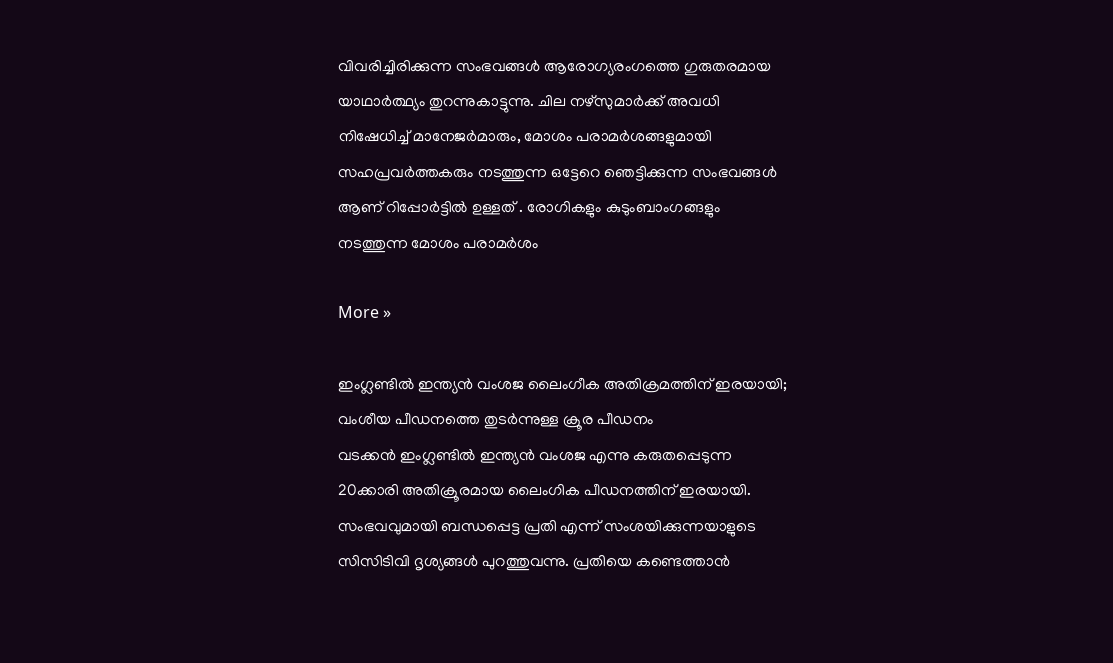വിവരിച്ചിരിക്കുന്ന സംഭവങ്ങള്‍ ആരോഗ്യരംഗത്തെ ഗുരുതരമായ യാഥാര്‍ത്ഥ്യം തുറന്നുകാട്ടുന്നു. ചില നഴ്‌സുമാര്‍ക്ക് അവധി നിഷേധിച്ച് മാനേജര്‍മാരും, മോശം പരാമര്‍ശങ്ങളുമായി സഹപ്രവര്‍ത്തകരും നടത്തുന്ന ഒട്ടേറെ ഞെട്ടിക്കുന്ന സംഭവങ്ങള്‍ ആണ് റിപ്പോര്‍ട്ടില്‍ ഉള്ളത് . രോഗികളും കുടുംബാംഗങ്ങളും നടത്തുന്ന മോശം പരാമര്‍ശം

More »

ഇംഗ്ലണ്ടില്‍ ഇന്ത്യന്‍ വംശജ ലൈംഗീക അതിക്രമത്തിന് ഇരയായി; വംശീയ പീഡനത്തെ തുടര്‍ന്നുള്ള ക്രൂര പീഡനം
വടക്കന്‍ ഇംഗ്ലണ്ടില്‍ ഇന്ത്യന്‍ വംശജ എന്നു കരുതപ്പെടുന്ന 20ക്കാരി അതിക്രൂരമായ ലൈംഗിക പീഡനത്തിന് ഇരയായി. സംഭവവുമായി ബന്ധപ്പെട്ട പ്രതി എന്ന് സംശയിക്കുന്നയാളുടെ സിസിടിവി ദൃശ്യങ്ങള്‍ പുറത്തുവന്നു. പ്രതിയെ കണ്ടെത്താന്‍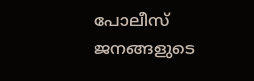പോലീസ് ജനങ്ങളുടെ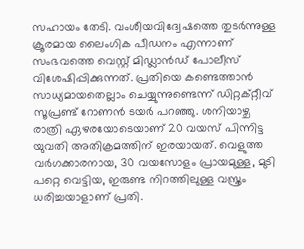സഹായം തേടി. വംശീയവിദ്വേഷത്തെ തുടര്‍ന്നുള്ള ക്രൂരമായ ലൈംഗിക പീഡനം എന്നാണ് സംഭവത്തെ വെസ്റ്റ് മിഡ്ലാന്‍ഡ് പോലീസ് വിശേഷിപ്പിക്കുന്നത്. പ്രതിയെ കണ്ടെത്താന്‍ സാധ്യമായതെല്ലാം ചെയ്യുന്നുണ്ടെന്ന് ഡിറ്റക്റ്റീവ് സൂപ്രണ്ട് റോണന്‍ ടയര്‍ പറഞ്ഞു. ശനിയാഴ്ച രാത്രി ഏഴരയോടെയാണ് 20 വയസ് പിന്നിട്ട യുവതി അതിക്രമത്തിന് ഇരയായത്. വെളുത്ത വര്‍ഗക്കാരനായ, 30 വയസോളം പ്രായമുള്ള, മുടി പറ്റെ വെട്ടിയ, ഇരുണ്ട നിറത്തിലുള്ള വസ്ത്രം ധരിച്ചയാളാണ് പ്രതി.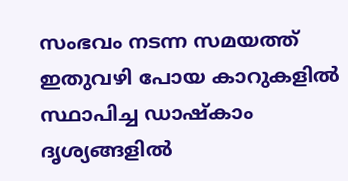സംഭവം നടന്ന സമയത്ത് ഇതുവഴി പോയ കാറുകളില്‍ സ്ഥാപിച്ച ഡാഷ്‌കാം ദൃശ്യങ്ങളില്‍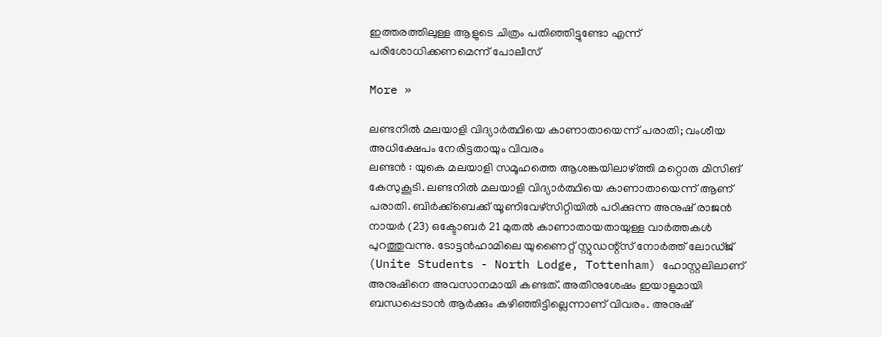ഇത്തരത്തിലുള്ള ആളുടെ ചിത്രം പതിഞ്ഞിട്ടുണ്ടോ എന്ന് പരിശോധിക്കണമെന്ന് പോലീസ്

More »

ലണ്ടനില്‍ മലയാളി വിദ്യാര്‍ത്ഥിയെ കാണാതായെന്ന് പരാതി; വംശീയ അധിക്ഷേപം നേരിട്ടതായും വിവരം
ലണ്ടന്‍ : യുകെ മലയാളി സമൂഹത്തെ ആശങ്കയിലാഴ്ത്തി മറ്റൊരു മിസിങ് കേസുകൂടി. ലണ്ടനില്‍ മലയാളി വിദ്യാര്‍ത്ഥിയെ കാണാതായെന്ന് ആണ് പരാതി. ബിര്‍ക്ക്ബെക്ക് യൂണിവേഴ്‌സിറ്റിയില്‍ പഠിക്കുന്ന അനുഷ് രാജന്‍ നായര്‍ (23) ഒക്ടോബര്‍ 21 മുതല്‍ കാണാതായതായുള്ള വാര്‍ത്തകള്‍ പുറത്തുവന്നു. ടോട്ടന്‍ഹാമിലെ യുണൈറ്റ് സ്റ്റുഡന്റ്സ് നോര്‍ത്ത് ലോഡ്ജ് (Unite Students - North Lodge, Tottenham) ഹോസ്റ്റലിലാണ് അനുഷിനെ അവസാനമായി കണ്ടത്. അതിനുശേഷം ഇയാളുമായി ബന്ധപ്പെടാന്‍ ആര്‍ക്കും കഴിഞ്ഞിട്ടില്ലെന്നാണ് വിവരം. അനുഷ്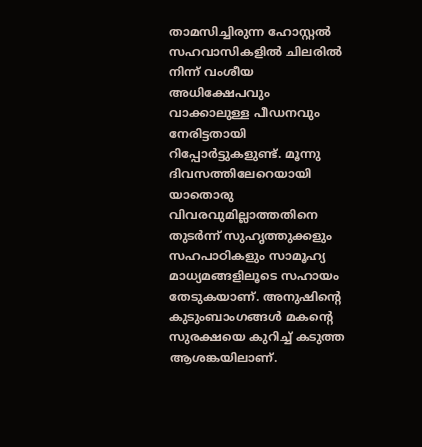താമസിച്ചിരുന്ന ഹോസ്റ്റല്‍ സഹവാസികളില്‍ ചിലരില്‍ നിന്ന് വംശീയ അധിക്ഷേപവും വാക്കാലുള്ള പീഡനവും നേരിട്ടതായി റിപ്പോര്‍ട്ടുകളുണ്ട്. മൂന്നു ദിവസത്തിലേറെയായി യാതൊരു വിവരവുമില്ലാത്തതിനെ തുടര്‍ന്ന് സുഹൃത്തുക്കളും സഹപാഠികളും സാമൂഹ്യ മാധ്യമങ്ങളിലൂടെ സഹായം തേടുകയാണ്. അനുഷിന്റെ കുടുംബാംഗങ്ങള്‍ മകന്റെ സുരക്ഷയെ കുറിച്ച് കടുത്ത ആശങ്കയിലാണ്.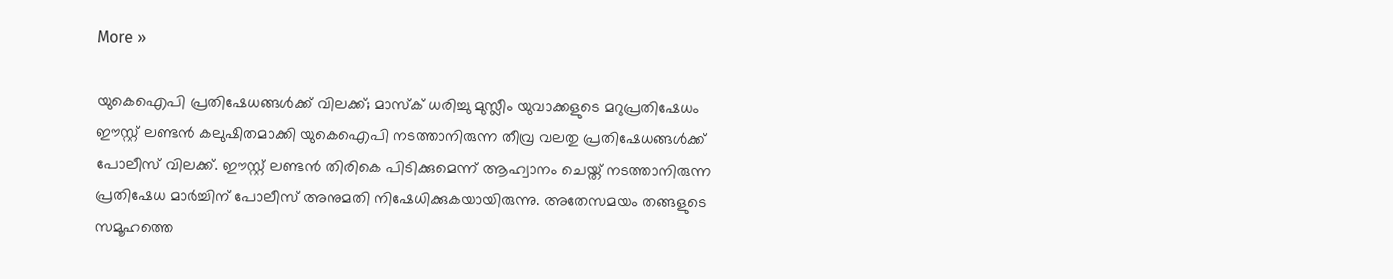More »

യുകെഐപി പ്രതിഷേധങ്ങള്‍ക്ക് വിലക്ക്; മാസ്‌ക് ധരിച്ചു മുസ്ലീം യുവാക്കളുടെ മറുപ്രതിഷേധം
ഈസ്റ്റ് ലണ്ടന്‍ കലുഷിതമാക്കി യുകെഐപി നടത്താനിരുന്ന തീവ്ര വലതു പ്രതിഷേധങ്ങള്‍ക്ക് പോലീസ് വിലക്ക്. ഈസ്റ്റ് ലണ്ടന്‍ തിരികെ പിടിക്കുമെന്ന് ആഹ്വാനം ചെയ്ത് നടത്താനിരുന്ന പ്രതിഷേധ മാര്‍ച്ചിന് പോലീസ് അനുമതി നിഷേധിക്കുകയായിരുന്നു. അതേസമയം തങ്ങളുടെ സമൂഹത്തെ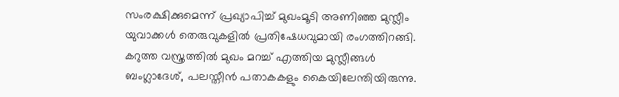സംരക്ഷിക്കുമെന്ന് പ്രഖ്യാപിച്ച് മുഖംമൂടി അണിഞ്ഞ മുസ്ലീം യുവാക്കള്‍ തെരുവുകളില്‍ പ്രതിഷേധവുമായി രംഗത്തിറങ്ങി. കറുത്ത വസ്ത്രത്തില്‍ മുഖം മറച്ച് എത്തിയ മുസ്ലീങ്ങള്‍ ബംഗ്ലാദേശ്, പലസ്തീന്‍ പതാകകളും കൈയിലേന്തിയിരുന്നു.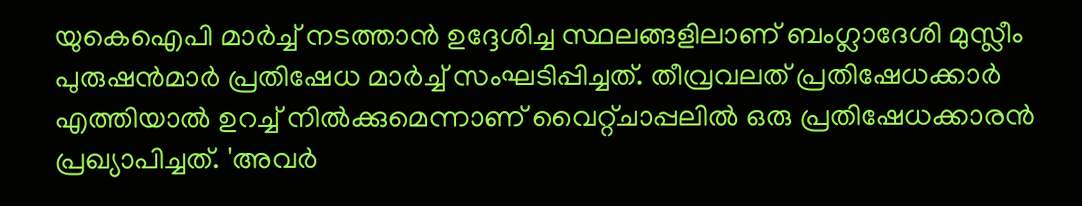യുകെഐപി മാര്‍ച്ച് നടത്താന്‍ ഉദ്ദേശിച്ച സ്ഥലങ്ങളിലാണ് ബംഗ്ലാദേശി മുസ്ലീം പുരുഷന്‍മാര്‍ പ്രതിഷേധ മാര്‍ച്ച് സംഘടിപ്പിച്ചത്. തീവ്രവലത് പ്രതിഷേധക്കാര്‍ എത്തിയാല്‍ ഉറച്ച് നില്‍ക്കുമെന്നാണ് വൈറ്റ്ചാപ്പലില്‍ ഒരു പ്രതിഷേധക്കാരന്‍ പ്രഖ്യാപിച്ചത്. 'അവര്‍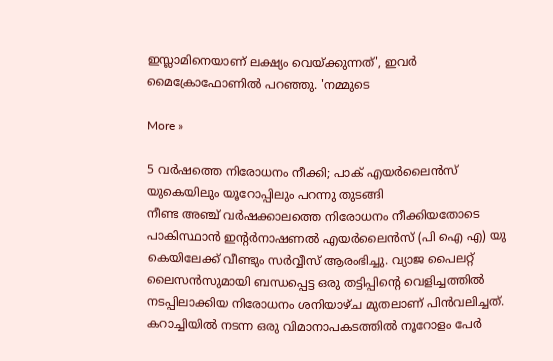ഇസ്ലാമിനെയാണ് ലക്ഷ്യം വെയ്ക്കുന്നത്', ഇവര്‍ മൈക്രോഫോണില്‍ പറഞ്ഞു. 'നമ്മുടെ

More »

5 വര്‍ഷത്തെ നിരോധനം നീക്കി; പാക് എയര്‍ലൈന്‍സ് യുകെയിലും യൂറോപ്പിലും പറന്നു തുടങ്ങി
നീണ്ട അഞ്ച് വര്‍ഷക്കാലത്തെ നിരോധനം നീക്കിയതോടെ പാകിസ്ഥാന്‍ ഇന്റര്‍നാഷണല്‍ എയര്‍ലൈന്‍സ് (പി ഐ എ) യു കെയിലേക്ക് വീണ്ടും സര്‍വ്വീസ് ആരംഭിച്ചു. വ്യാജ പൈലറ്റ് ലൈസന്‍സുമായി ബന്ധപ്പെട്ട ഒരു തട്ടിപ്പിന്റെ വെളിച്ചത്തില്‍ നടപ്പിലാക്കിയ നിരോധനം ശനിയാഴ്ച മുതലാണ് പിന്‍വലിച്ചത്. കറാച്ചിയില്‍ നടന്ന ഒരു വിമാനാപകടത്തില്‍ നൂറോളം പേര്‍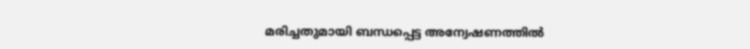മരിച്ചതുമായി ബന്ധപ്പെട്ട അന്വേഷണത്തില്‍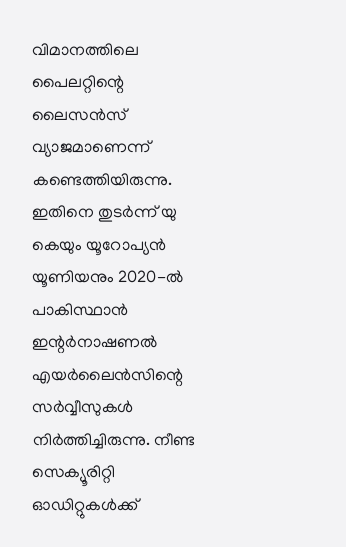വിമാനത്തിലെ പൈലറ്റിന്റെ ലൈസന്‍സ് വ്യാജമാണെന്ന് കണ്ടെത്തിയിരുന്നു. ഇതിനെ തുടര്‍ന്ന് യു കെയും യൂറോപ്യന്‍ യൂണിയനും 2020-ല്‍ പാകിസ്ഥാന്‍ ഇന്റര്‍നാഷണല്‍ എയര്‍ലൈന്‍സിന്റെ സര്‍വ്വീസുകള്‍ നിര്‍ത്തിച്ചിരുന്നു. നീണ്ട സെക്യൂരിറ്റി ഓഡിറ്റുകള്‍ക്ക്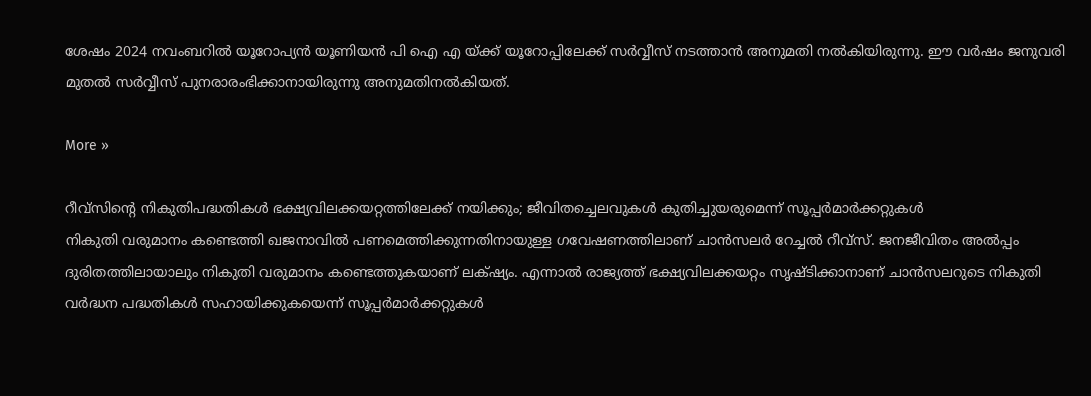ശേഷം 2024 നവംബറില്‍ യൂറോപ്യന്‍ യൂണിയന്‍ പി ഐ എ യ്ക്ക് യൂറോപ്പിലേക്ക് സര്‍വ്വീസ് നടത്താന്‍ അനുമതി നല്‍കിയിരുന്നു. ഈ വര്‍ഷം ജനുവരി മുതല്‍ സര്‍വ്വീസ് പുനരാരംഭിക്കാനായിരുന്നു അനുമതിനല്‍കിയത്.

More »

റീവ്‌സിന്റെ നികുതിപദ്ധതികള്‍ ഭക്ഷ്യവിലക്കയറ്റത്തിലേക്ക് നയിക്കും; ജീവിതച്ചെലവുകള്‍ കുതിച്ചുയരുമെന്ന് സൂപ്പര്‍മാര്‍ക്കറ്റുകള്‍
നികുതി വരുമാനം കണ്ടെത്തി ഖജനാവില്‍ പണമെത്തിക്കുന്നതിനായുള്ള ഗവേഷണത്തിലാണ് ചാന്‍സലര്‍ റേച്ചല്‍ റീവ്സ്. ജനജീവിതം അല്‍പ്പം ദുരിതത്തിലായാലും നികുതി വരുമാനം കണ്ടെത്തുകയാണ് ലക്‌ഷ്യം. എന്നാല്‍ രാജ്യത്ത് ഭക്ഷ്യവിലക്കയറ്റം സൃഷ്ടിക്കാനാണ് ചാന്‍സലറുടെ നികുതി വര്‍ദ്ധന പദ്ധതികള്‍ സഹായിക്കുകയെന്ന് സൂപ്പര്‍മാര്‍ക്കറ്റുകള്‍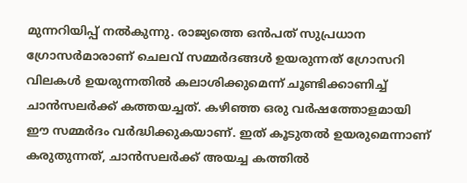മുന്നറിയിപ്പ് നല്‍കുന്നു. രാജ്യത്തെ ഒന്‍പത് സുപ്രധാന ഗ്രോസര്‍മാരാണ് ചെലവ് സമ്മര്‍ദങ്ങള്‍ ഉയരുന്നത് ഗ്രോസറി വിലകള്‍ ഉയരുന്നതില്‍ കലാശിക്കുമെന്ന് ചൂണ്ടിക്കാണിച്ച് ചാന്‍സലര്‍ക്ക് കത്തയച്ചത്. കഴിഞ്ഞ ഒരു വര്‍ഷത്തോളമായി ഈ സമ്മര്‍ദം വര്‍ദ്ധിക്കുകയാണ്. ഇത് കൂടുതല്‍ ഉയരുമെന്നാണ് കരുതുന്നത്, ചാന്‍സലര്‍ക്ക് അയച്ച കത്തില്‍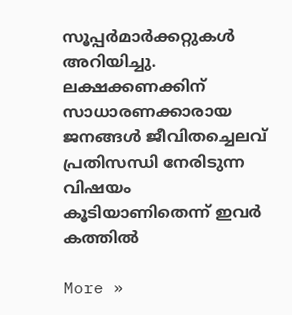സൂപ്പര്‍മാര്‍ക്കറ്റുകള്‍ അറിയിച്ചു. ലക്ഷക്കണക്കിന് സാധാരണക്കാരായ ജനങ്ങള്‍ ജീവിതച്ചെലവ് പ്രതിസന്ധി നേരിടുന്ന വിഷയം കൂടിയാണിതെന്ന് ഇവര്‍ കത്തില്‍

More »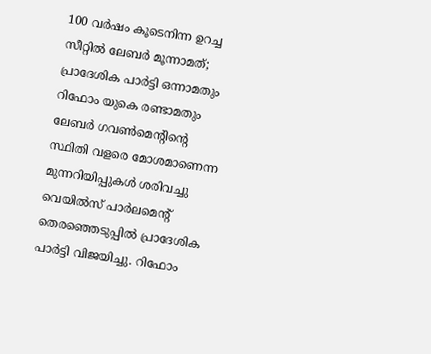100 വര്‍ഷം കൂടെനിന്ന ഉറച്ച സീറ്റില്‍ ലേബര്‍ മൂന്നാമത്; പ്രാദേശിക പാര്‍ട്ടി ഒന്നാമതും റിഫോം യുകെ രണ്ടാമതും
ലേബര്‍ ഗവണ്‍മെന്റിന്റെ സ്ഥിതി വളരെ മോശമാണെന്ന മുന്നറിയിപ്പുകള്‍ ശരിവച്ചു വെയില്‍സ് പാര്‍ലമെന്റ് തെരഞ്ഞെടുപ്പില്‍ പ്രാദേശിക പാര്‍ട്ടി വിജയിച്ചു. റിഫോം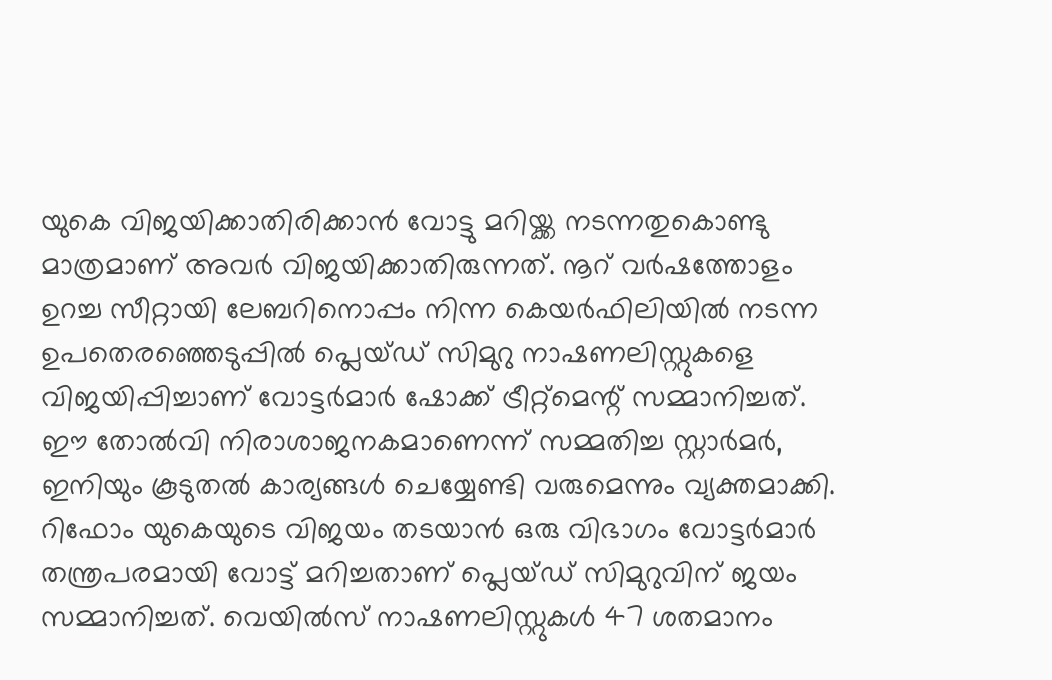യുകെ വിജയിക്കാതിരിക്കാന്‍ വോട്ടു മറിയ്ക്ക നടന്നതുകൊണ്ടു മാത്രമാണ് അവര്‍ വിജയിക്കാതിരുന്നത്. നൂറ് വര്‍ഷത്തോളം ഉറച്ച സീറ്റായി ലേബറിനൊപ്പം നിന്ന കെയര്‍ഫിലിയില്‍ നടന്ന ഉപതെരഞ്ഞെടുപ്പില്‍ പ്ലെയ്ഡ് സിമുറു നാഷണലിസ്റ്റുകളെ വിജയിപ്പിച്ചാണ് വോട്ടര്‍മാര്‍ ഷോക്ക് ട്രീറ്റ്‌മെന്റ് സമ്മാനിച്ചത്. ഈ തോല്‍വി നിരാശാജനകമാണെന്ന് സമ്മതിച്ച സ്റ്റാര്‍മര്‍, ഇനിയും കൂടുതല്‍ കാര്യങ്ങള്‍ ചെയ്യേണ്ടി വരുമെന്നും വ്യക്തമാക്കി. റിഫോം യുകെയുടെ വിജയം തടയാന്‍ ഒരു വിഭാഗം വോട്ടര്‍മാര്‍ തന്ത്രപരമായി വോട്ട് മറിച്ചതാണ് പ്ലെയ്ഡ് സിമുറുവിന് ജയം സമ്മാനിച്ചത്. വെയില്‍സ് നാഷണലിസ്റ്റുകള്‍ 47 ശതമാനം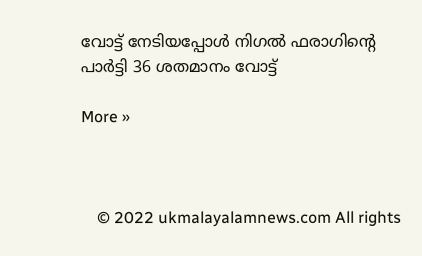വോട്ട് നേടിയപ്പോള്‍ നിഗല്‍ ഫരാഗിന്റെ പാര്‍ട്ടി 36 ശതമാനം വോട്ട്

More »



    © 2022 ukmalayalamnews.com All rights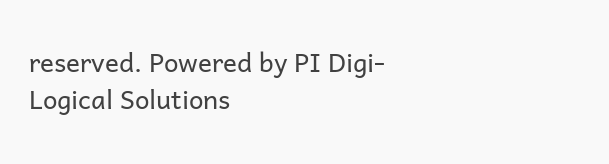reserved. Powered by PI Digi-Logical Solutions